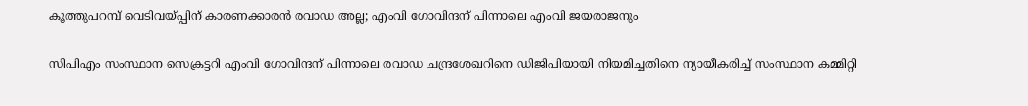കൂത്തുപറമ്പ് വെടിവയ്പ്പിന് കാരണക്കാരൻ രവാഡ അല്ല; എംവി ഗോവിന്ദന് പിന്നാലെ എംവി ജയരാജനും

സിപിഎം സംസ്ഥാന സെക്രട്ടറി എംവി ഗോവിന്ദന് പിന്നാലെ രവാഡ ചന്ദ്രശേഖറിനെ ഡിജിപിയായി നിയമിച്ചതിനെ ന്യായീകരിച്ച് സംസ്ഥാന കമ്മിറ്റി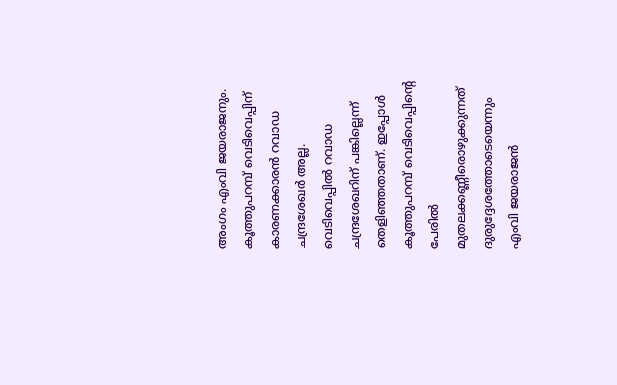അംഗം എംവി ജയരാജനും. കൂത്തുപറമ്പ് വെടിവെപ്പിന് കാരണക്കാരന്‍ റവാഡ ചന്ദ്രശേഖര്‍ അല്ല. വെടിവെപ്പില്‍ റവാഡ ചന്ദ്രശേഖറിന് പങ്കില്ലെന്ന് തെളിഞ്ഞതാണ്. ഇപ്പോള്‍ കൂത്തുപറമ്പ് വെടിവെപ്പിന്റെ പേരില്‍ മുതലക്കണ്ണീരൊഴുക്കുന്നത് ദുരുദ്ദേശത്തോടെയെന്നും എംവി ജയരാജന്‍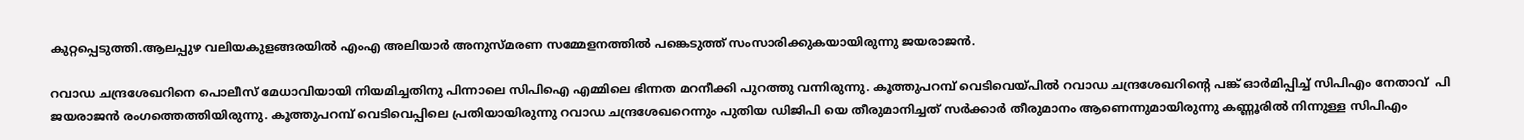കുറ്റപ്പെടുത്തി.ആലപ്പുഴ വലിയകുളങ്ങരയില്‍ എംഎ അലിയാര്‍ അനുസ്മരണ സമ്മേളനത്തില്‍ പങ്കെടുത്ത് സംസാരിക്കുകയായിരുന്നു ജയരാജൻ.

റവാഡ ചന്ദ്രശേഖറിനെ പൊലീസ് മേധാവിയായി നിയമിച്ചതിനു പിന്നാലെ സിപിഐ എമ്മിലെ ഭിന്നത മറനീക്കി പുറത്തു വന്നിരുന്നു. കൂത്തുപറമ്പ് വെടിവെയ്പില്‍ റവാഡ ചന്ദ്രശേഖറിന്റെ പങ്ക് ഓര്‍മിപ്പിച്ച് സിപിഎം നേതാവ്  പി ജയരാജന്‍ രംഗത്തെത്തിയിരുന്നു. കൂത്തുപറമ്പ് വെടിവെപ്പിലെ പ്രതിയായിരുന്നു റവാഡ ചന്ദ്രശേഖറെന്നും പുതിയ ഡിജിപി യെ തീരുമാനിച്ചത് സര്‍ക്കാര്‍ തീരുമാനം ആണെന്നുമായിരുന്നു കണ്ണൂരിൽ നിന്നുള്ള സിപിഎം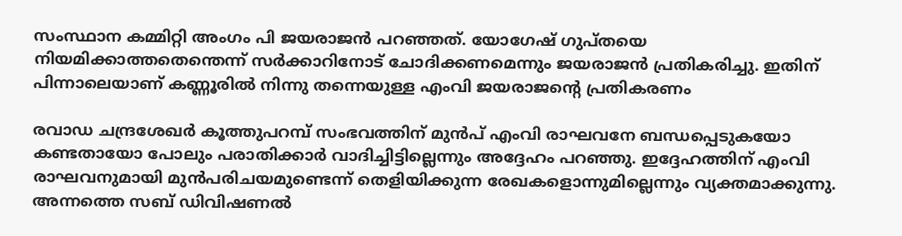സംസ്ഥാന കമ്മിറ്റി അംഗം പി ജയരാജന്‍ പറഞ്ഞത്. യോഗേഷ് ഗുപ്തയെ നിയമിക്കാത്തതെന്തെന്ന് സര്‍ക്കാറിനോട് ചോദിക്കണമെന്നും ജയരാജന്‍ പ്രതികരിച്ചു. ഇതിന് പിന്നാലെയാണ് കണ്ണൂരിൽ നിന്നു തന്നെയുള്ള എംവി ജയരാജൻ്റെ പ്രതികരണം

രവാഡ ചന്ദ്രശേഖര്‍ കൂത്തുപറമ്പ് സംഭവത്തിന് മുന്‍പ് എംവി രാഘവനേ ബന്ധപ്പെടുകയോ കണ്ടതായോ പോലും പരാതിക്കാര്‍ വാദിച്ചിട്ടില്ലെന്നും അദ്ദേഹം പറഞ്ഞു. ഇദ്ദേഹത്തിന് എംവി രാഘവനുമായി മുന്‍പരിചയമുണ്ടെന്ന് തെളിയിക്കുന്ന രേഖകളൊന്നുമില്ലെന്നും വ്യക്തമാക്കുന്നു. അന്നത്തെ സബ് ഡിവിഷണല്‍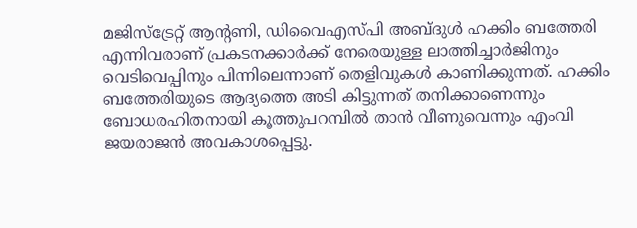മജിസ്‌ട്രേറ്റ് ആന്റണി, ഡിവൈഎസ്പി അബ്ദുള്‍ ഹക്കിം ബത്തേരി എന്നിവരാണ് പ്രകടനക്കാര്‍ക്ക് നേരെയുള്ള ലാത്തിച്ചാര്‍ജിനും വെടിവെപ്പിനും പിന്നിലെന്നാണ് തെളിവുകള്‍ കാണിക്കുന്നത്. ഹക്കിം ബത്തേരിയുടെ ആദ്യത്തെ അടി കിട്ടുന്നത് തനിക്കാണെന്നും ബോധരഹിതനായി കൂത്തുപറമ്പില്‍ താന്‍ വീണുവെന്നും എംവി ജയരാജന്‍ അവകാശപ്പെട്ടു.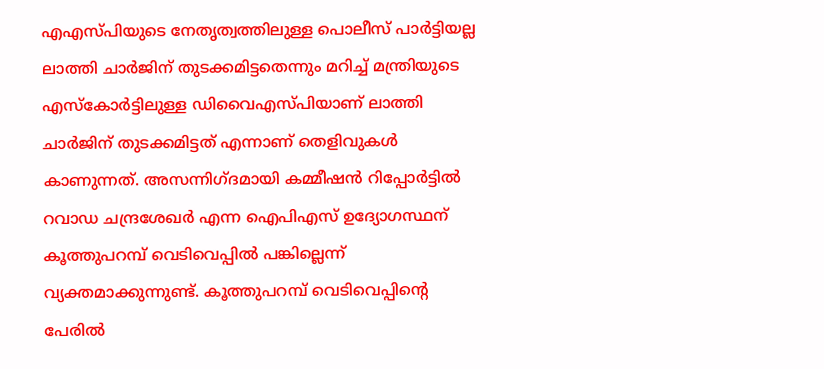എഎസ്പിയുടെ നേതൃത്വത്തിലുള്ള പൊലീസ് പാര്‍ട്ടിയല്ല ലാത്തി ചാര്‍ജിന് തുടക്കമിട്ടതെന്നും മറിച്ച് മന്ത്രിയുടെ എസ്‌കോര്‍ട്ടിലുള്ള ഡിവൈഎസ്പിയാണ് ലാത്തി ചാര്‍ജിന് തുടക്കമിട്ടത് എന്നാണ് തെളിവുകള്‍ കാണുന്നത്. അസന്നിഗ്ദമായി കമ്മീഷന്‍ റിപ്പോര്‍ട്ടില്‍ റവാഡ ചന്ദ്രശേഖര്‍ എന്ന ഐപിഎസ് ഉദ്യോഗസ്ഥന് കൂത്തുപറമ്പ് വെടിവെപ്പില്‍ പങ്കില്ലെന്ന് വ്യക്തമാക്കുന്നുണ്ട്. കൂത്തുപറമ്പ് വെടിവെപ്പിന്റെ പേരില്‍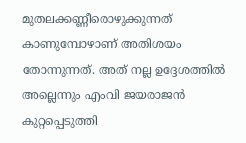മുതലക്കണ്ണീരൊഴുക്കുന്നത് കാണുമ്പോഴാണ് അതിശയം തോന്നുന്നത്. അത് നല്ല ഉദ്ദേശത്തിൽ അല്ലെന്നും എംവി ജയരാജൻ കുറ്റപ്പെടുത്തി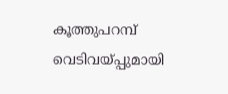കൂത്തുപറമ്പ് വെടിവയ്പ്പുമായി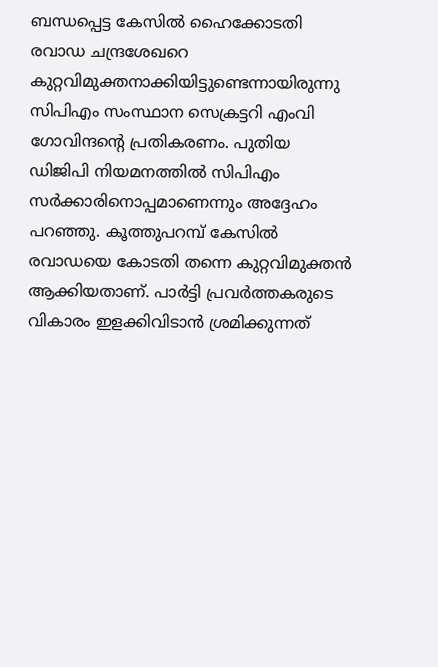ബന്ധപ്പെട്ട കേസില്‍ ഹൈക്കോടതി രവാഡ ചന്ദ്രശേഖറെ കുറ്റവിമുക്തനാക്കിയിട്ടുണ്ടെന്നായിരുന്നു സിപിഎം സംസ്ഥാന സെക്രട്ടറി എംവി ഗോവിന്ദന്റെ പ്രതികരണം. പുതിയ ഡിജിപി നിയമനത്തില്‍ സിപിഎം സര്‍ക്കാരിനൊപ്പമാണെന്നും അദ്ദേഹം പറഞ്ഞു. കൂത്തുപറമ്പ് കേസില്‍ രവാഡയെ കോടതി തന്നെ കുറ്റവിമുക്തന്‍ ആക്കിയതാണ്. പാര്‍ട്ടി പ്രവര്‍ത്തകരുടെ വികാരം ഇളക്കിവിടാന്‍ ശ്രമിക്കുന്നത്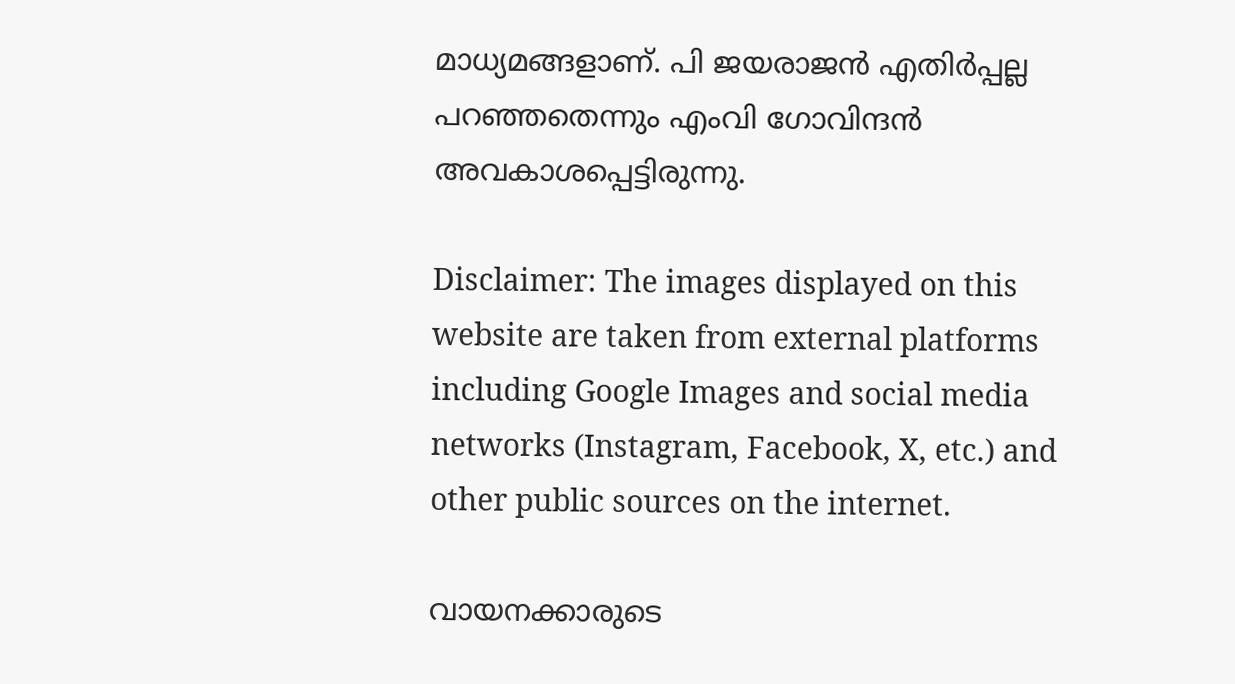മാധ്യമങ്ങളാണ്. പി ജയരാജന്‍ എതിര്‍പ്പല്ല പറഞ്ഞതെന്നും എംവി ഗോവിന്ദന്‍ അവകാശപ്പെട്ടിരുന്നു.

Disclaimer: The images displayed on this website are taken from external platforms including Google Images and social media networks (Instagram, Facebook, X, etc.) and other public sources on the internet.

വായനക്കാരുടെ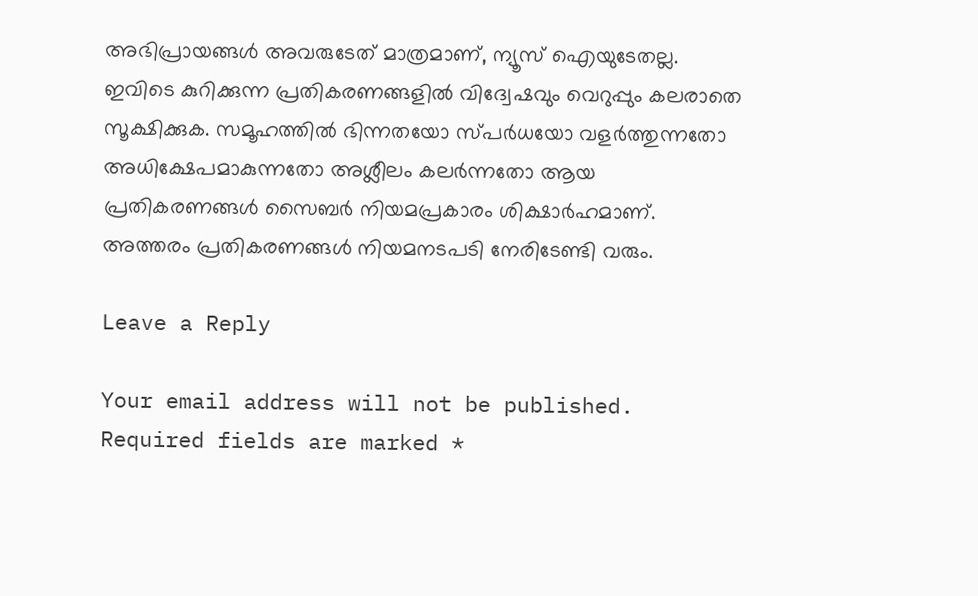അഭിപ്രായങ്ങള്‍ അവരുടേത് മാത്രമാണ്, ന്യൂസ് ഐയുടേതല്ല. ഇവിടെ കുറിക്കുന്ന പ്രതികരണങ്ങളിൽ വിദ്വേഷവും വെറുപ്പും കലരാതെ സൂക്ഷിക്കുക. സമൂഹത്തിൽ ഭിന്നതയോ സ്പർധയോ വളർത്തുന്നതോ അധിക്ഷേപമാകുന്നതോ അശ്ലീലം കലർന്നതോ ആയ പ്രതികരണങ്ങൾ സൈബർ നിയമപ്രകാരം ശിക്ഷാർഹമാണ്. അത്തരം പ്രതികരണങ്ങൾ നിയമനടപടി നേരിടേണ്ടി വരും.

Leave a Reply

Your email address will not be published. Required fields are marked *